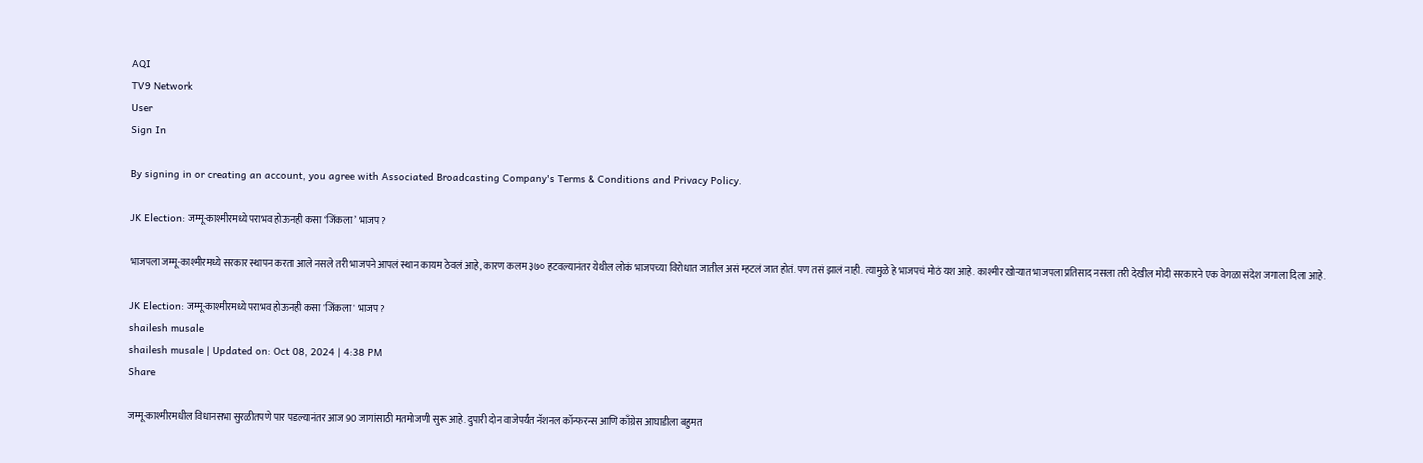AQI
TV9 Network
User
Sign In

By signing in or creating an account, you agree with Associated Broadcasting Company's Terms & Conditions and Privacy Policy.

JK Election: जम्मू-काश्मीरमध्ये पराभव होऊनही कसा ‘जिंकला’ भाजप?

भाजपला जम्मू-काश्मीरमध्ये सरकार स्थापन करता आले नसले तरी भाजपने आपलं स्थान कायम ठेवलं आहे, कारण कलम ३७० हटवल्यानंतर येथील लोकं भाजपच्या विरोधात जातील असं म्हटलं जात होतं. पण तसं झालं नाही. त्यामुळे हे भाजपचं मोठं यश आहे. काश्मीर खोऱ्यात भाजपला प्रतिसाद नसला तरी देखील मोदी सरकारने एक वेगळा संदेश जगाला दिला आहे.

JK Election: जम्मू-काश्मीरमध्ये पराभव होऊनही कसा 'जिंकला' भाजप?
shailesh musale
shailesh musale | Updated on: Oct 08, 2024 | 4:38 PM
Share

जम्मू-काश्मीरमधील विधानसभा सुरळीतपणे पार पडल्यानंतर आज 90 जागांसाठी मतमोजणी सुरू आहे. दुपारी दोन वाजेपर्यंत नॅशनल कॉन्फरन्स आणि काँग्रेस आघाडीला बहुमत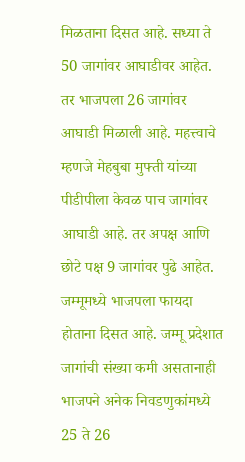मिळताना दिसत आहे. सध्या ते 50 जागांवर आघाडीवर आहेत. तर भाजपला 26 जागांवर आघाडी मिळाली आहे. महत्त्वाचे म्हणजे मेहबुबा मुफ्ती यांच्या पीडीपीला केवळ पाच जागांवर आघाडी आहे. तर अपक्ष आणि छोटे पक्ष 9 जागांवर पुढे आहेत. जम्मूमध्ये भाजपला फायदा होताना दिसत आहे. जम्मू प्रदेशात जागांची संख्या कमी असतानाही भाजपने अनेक निवडणुकांमध्ये 25 ते 26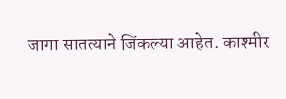जागा सातत्याने जिंकल्या आहेत. काश्मीर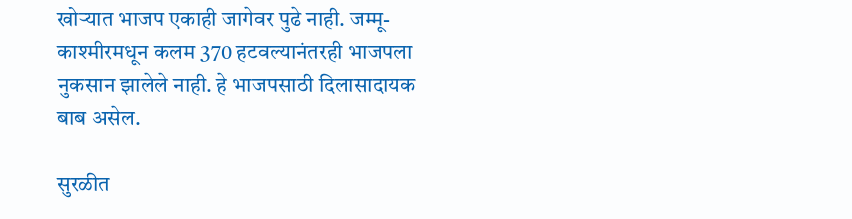खोऱ्यात भाजप एकाही जागेवर पुढे नाही. जम्मू-काश्मीरमधून कलम 370 हटवल्यानंतरही भाजपला नुकसान झालेले नाही. हे भाजपसाठी दिलासादायक बाब असेल.

सुरळीत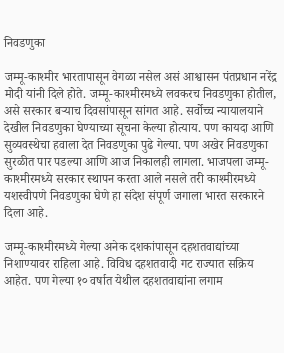निवडणुका

जम्मू-काश्मीर भारतापासून वेगळा नसेल असं आश्वासन पंतप्रधान नरेंद्र मोदी यांनी दिले होते. जम्मू-काश्मीरमध्ये लवकरच निवडणुका होतील, असे सरकार बऱ्याच दिवसांपासून सांगत आहे. सर्वोच्च न्यायालयाने देखील निवडणुका घेण्याच्या सूचना केल्या होत्याय. पण कायदा आणि सुव्यवस्थेचा हवाला देत निवडणुका पुढे गेल्या. पण अखेर निवडणुका सुरळीत पार पडल्या आणि आज निकालही लागला. भाजपला जम्मू-काश्मीरमध्ये सरकार स्थापन करता आले नसले तरी काश्मीरमध्ये यशस्वीपणे निवडणुका घेणे हा संदेश संपूर्ण जगाला भारत सरकारने दिला आहे.

जम्मू-काश्मीरमध्ये गेल्या अनेक दशकांपासून दहशतवाद्यांच्या निशाण्यावर राहिला आहे. विविध दहशतवादी गट राज्यात सक्रिय आहेत. पण गेल्या १० वर्षात येथील दहशतवाद्यांना लगाम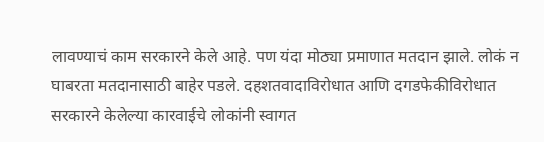लावण्याचं काम सरकारने केले आहे. पण यंदा मोठ्या प्रमाणात मतदान झाले. लोकं न घाबरता मतदानासाठी बाहेर पडले. दहशतवादाविरोधात आणि दगडफेकीविरोधात सरकारने केलेल्या कारवाईचे लोकांनी स्वागत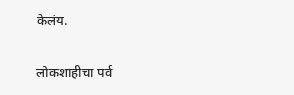केलंय.

लोकशाहीचा पर्व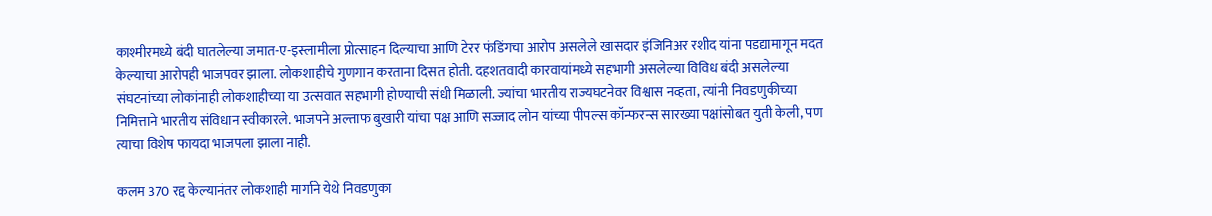काश्मीरमध्ये बंदी घातलेल्या जमात-ए-इस्लामीला प्रोत्साहन दिल्याचा आणि टेरर फंडिंगचा आरोप असलेले खासदार इंजिनिअर रशीद यांना पडद्यामागून मदत केल्याचा आरोपही भाजपवर झाला. लोकशाहीचे गुणगान करताना दिसत होती. दहशतवादी कारवायांमध्ये सहभागी असलेल्या विविध बंदी असलेल्या संघटनांच्या लोकांनाही लोकशाहीच्या या उत्सवात सहभागी होण्याची संधी मिळाली. ज्यांचा भारतीय राज्यघटनेवर विश्वास नव्हता, त्यांनी निवडणुकीच्या निमित्ताने भारतीय संविधान स्वीकारले. भाजपने अल्ताफ बुखारी यांचा पक्ष आणि सज्जाद लोन यांच्या पीपल्स कॉन्फरन्स सारख्या पक्षांसोबत युती केली, पण त्याचा विशेष फायदा भाजपला झाला नाही.

कलम 370 रद्द केल्यानंतर लोकशाही मार्गाने येथे निवडणुका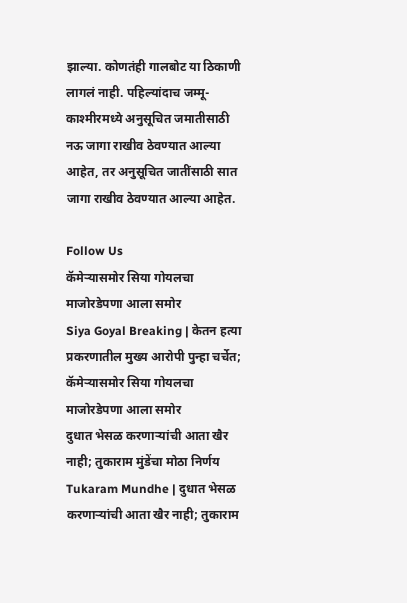झाल्या. कोणतंही गालबोट या ठिकाणी लागलं नाही. पहिल्यांदाच जम्मू-काश्मीरमध्ये अनुसूचित जमातीसाठी नऊ जागा राखीव ठेवण्यात आल्या आहेत, तर अनुसूचित जातींसाठी सात जागा राखीव ठेवण्यात आल्या आहेत.

Follow Us
कॅमेऱ्यासमोर सिया गोयलचा माजोरडेपणा आला समोर
Siya Goyal Breaking | केतन हत्या प्रकरणातील मुख्य आरोपी पुन्हा चर्चेत; कॅमेऱ्यासमोर सिया गोयलचा माजोरडेपणा आला समोर
दुधात भेसळ करणाऱ्यांची आता खैर नाही; तुकाराम मुंडेंचा मोठा निर्णय
Tukaram Mundhe | दुधात भेसळ करणाऱ्यांची आता खैर नाही; तुकाराम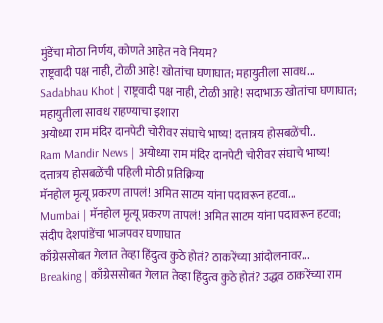मुंडेंचा मोठा निर्णय, कोणते आहेत नवे नियम?
राष्ट्रवादी पक्ष नाही, टोळी आहे! खोतांचा घणाघात; महायुतीला सावध...
Sadabhau Khot | राष्ट्रवादी पक्ष नाही, टोळी आहे! सदाभाऊ खोतांचा घणाघात; महायुतीला सावध राहण्याचा इशारा
अयोध्या राम मंदिर दानपेटी चोरीवर संघाचे भाष्य! दत्तात्रय होसबळेंची..
Ram Mandir News | अयोध्या राम मंदिर दानपेटी चोरीवर संघाचे भाष्य! दत्तात्रय होसबळेंची पहिली मोठी प्रतिक्रिया
मॅनहोल मृत्यू प्रकरण तापलं! अमित साटम यांना पदावरून हटवा...
Mumbai | मॅनहोल मृत्यू प्रकरण तापलं! अमित साटम यांना पदावरून हटवा; संदीप देशपांडेंचा भाजपवर घणाघात
काँग्रेससोबत गेलात तेव्हा हिंदुत्व कुठे होतं? ठाकरेंच्या आंदोलनावर...
Breaking | काँग्रेससोबत गेलात तेव्हा हिंदुत्व कुठे होतं? उद्धव ठाकरेंच्या राम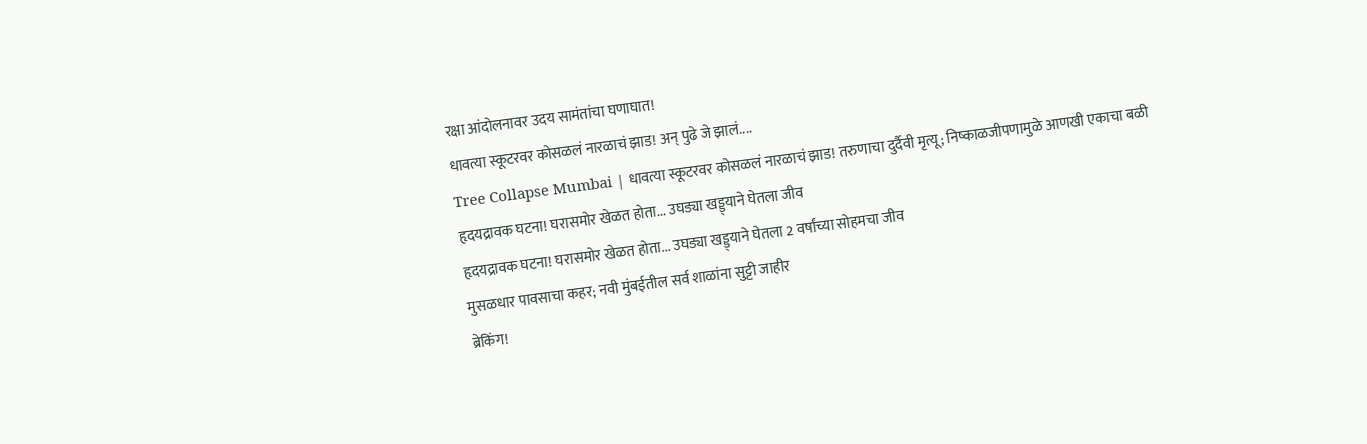रक्षा आंदोलनावर उदय सामंतांचा घणाघात!
धावत्या स्कूटरवर कोसळलं नारळाचं झाड! अन् पुढे जे झालं....
Tree Collapse Mumbai | धावत्या स्कूटरवर कोसळलं नारळाचं झाड! तरुणाचा दुर्दैवी मृत्यू; निष्काळजीपणामुळे आणखी एकाचा बळी
हृदयद्रावक घटना! घरासमोर खेळत होता... उघड्या खड्ड्याने घेतला जीव
हृदयद्रावक घटना! घरासमोर खेळत होता... उघड्या खड्ड्याने घेतला 2 वर्षांच्या सोहमचा जीव
मुसळधार पावसाचा कहर; नवी मुंबईतील सर्व शाळांना सुट्टी जाहीर
ब्रेकिंग!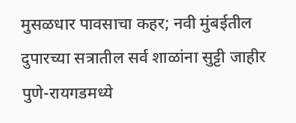मुसळधार पावसाचा कहर; नवी मुंबईतील दुपारच्या सत्रातील सर्व शाळांना सुट्टी जाहीर
पुणे-रायगडमध्ये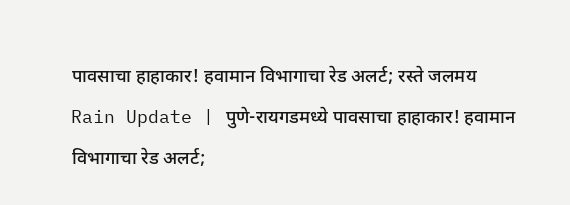पावसाचा हाहाकार! हवामान विभागाचा रेड अलर्ट; रस्ते जलमय
Rain Update | पुणे-रायगडमध्ये पावसाचा हाहाकार! हवामान विभागाचा रेड अलर्ट;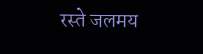रस्ते जलमय